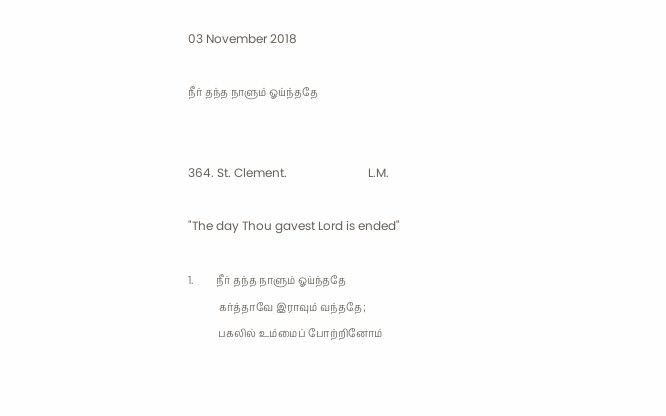03 November 2018

நீர் தந்த நாளும் ஓய்ந்ததே


364. St. Clement.                           L.M.

"The day Thou gavest Lord is ended"

1.         நீர் தந்த நாளும் ஓய்ந்ததே
            கர்த்தாவே இராவும் வந்ததே;
            பகலில் உம்மைப் போற்றினோம்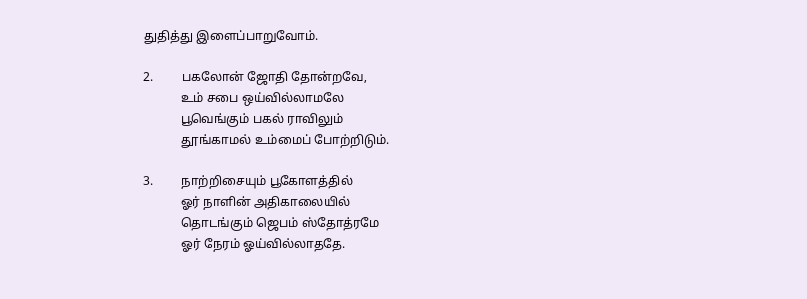துதித்து இளைப்பாறுவோம்.

2.         பகலோன் ஜோதி தோன்றவே,
            உம் சபை ஒய்வில்லாமலே
            பூவெங்கும் பகல் ராவிலும்
            தூங்காமல் உம்மைப் போற்றிடும்.

3.         நாற்றிசையும் பூகோளத்தில்
            ஓர் நாளின் அதிகாலையில்
            தொடங்கும் ஜெபம் ஸ்தோத்ரமே
            ஓர் நேரம் ஓய்வில்லாததே.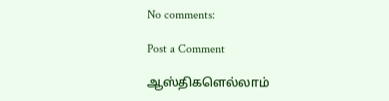No comments:

Post a Comment

ஆஸ்திகளெல்லாம்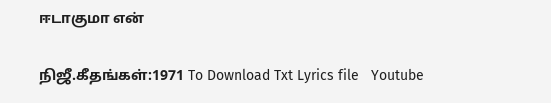ஈடாகுமா என்

நிஜீ.கீதங்கள்:1971 To Download Txt Lyrics file   Youtube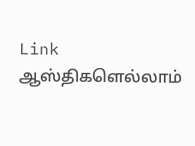Link                      ஆஸ்திகளெல்லாம்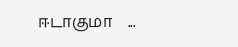ஈடாகுமா    ...